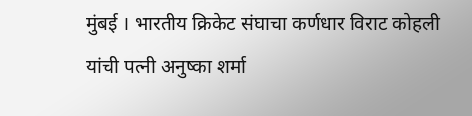मुंबई । भारतीय क्रिकेट संघाचा कर्णधार विराट कोहली यांची पत्नी अनुष्का शर्मा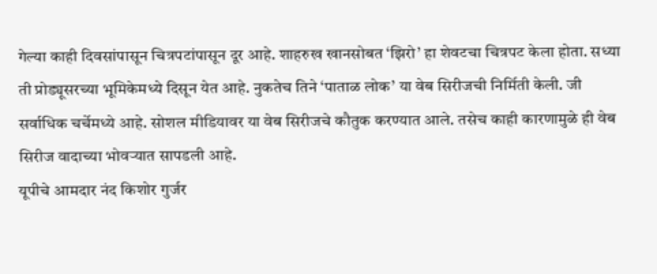गेल्या काही दिवसांपासून चित्रपटांपासून दूर आहे. शाहरुख खानसोबत ‘झिरो’ हा शेवटचा चित्रपट केला होता. सध्या ती प्रोड्यूसरच्या भूमिकेमध्ये दिसून येत आहे. नुकतेच तिने ‘पाताळ लोक’ या वेब सिरीजची निर्मिती केली. जी सर्वाधिक चर्चेमध्ये आहे. सोशल मीडियावर या वेब सिरीजचे कौतुक करण्यात आले. तसेच काही कारणामुळे ही वेब सिरीज वादाच्या भोवऱ्यात सापडली आहे.
यूपीचे आमदार नंद किशोर गुर्जर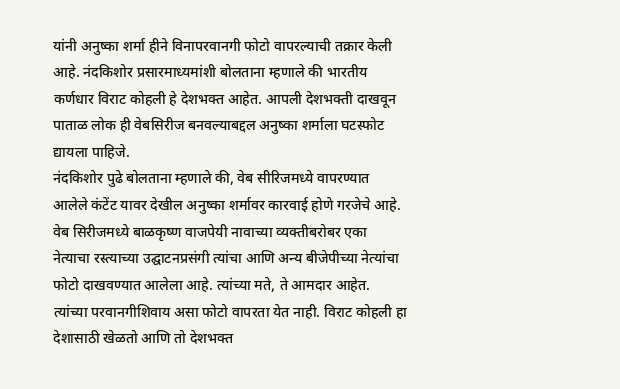यांनी अनुष्का शर्मा हीने विनापरवानगी फोटो वापरल्याची तक्रार केली आहे. नंदकिशोर प्रसारमाध्यमांशी बोलताना म्हणाले की भारतीय कर्णधार विराट कोहली हे देशभक्त आहेत. आपली देशभक्ती दाखवून पाताळ लोक ही वेबसिरीज बनवल्याबद्दल अनुष्का शर्माला घटस्फोट द्यायला पाहिजे.
नंदकिशोर पुढे बोलताना म्हणाले की, वेब सीरिजमध्ये वापरण्यात आलेले कंटेंट यावर देखील अनुष्का शर्मावर कारवाई होणे गरजेचे आहे. वेब सिरीजमध्ये बाळकृष्ण वाजपेयी नावाच्या व्यक्तीबरोबर एका नेत्याचा रस्त्याच्या उद्घाटनप्रसंगी त्यांचा आणि अन्य बीजेपीच्या नेत्यांचा फोटो दाखवण्यात आलेला आहे. त्यांच्या मते, ते आमदार आहेत. त्यांच्या परवानगीशिवाय असा फोटो वापरता येत नाही. विराट कोहली हा देशासाठी खेळतो आणि तो देशभक्त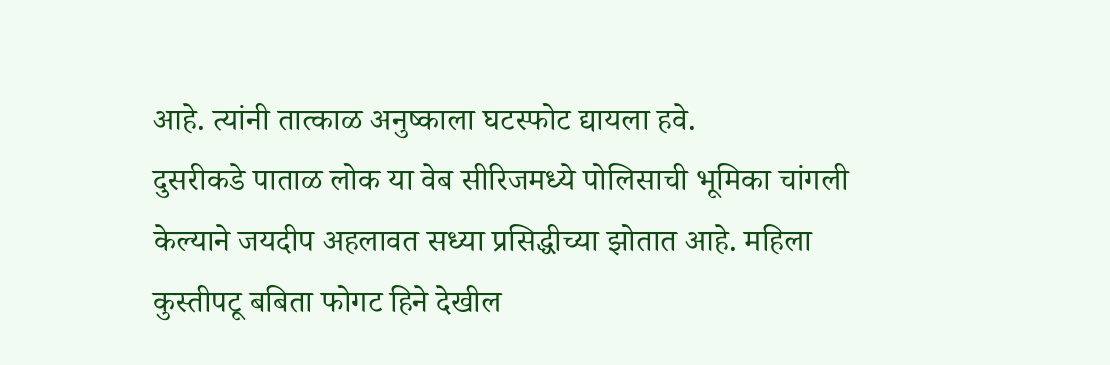आहे. त्यांनी तात्काळ अनुष्काला घटस्फोट द्यायला हवे.
दुसरीकडे पाताळ लोक या वेब सीरिजमध्ये पोलिसाची भूमिका चांगली केल्याने जयदीप अहलावत सध्या प्रसिद्धीच्या झोतात आहे. महिला कुस्तीपटू बबिता फोगट हिने देखील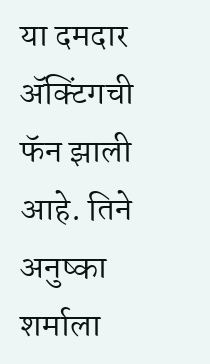या दमदार ॲक्टिंगची फॅन झाली आहे. तिने अनुष्का शर्माला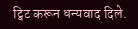ट्विट करून धन्यवाद दिले.